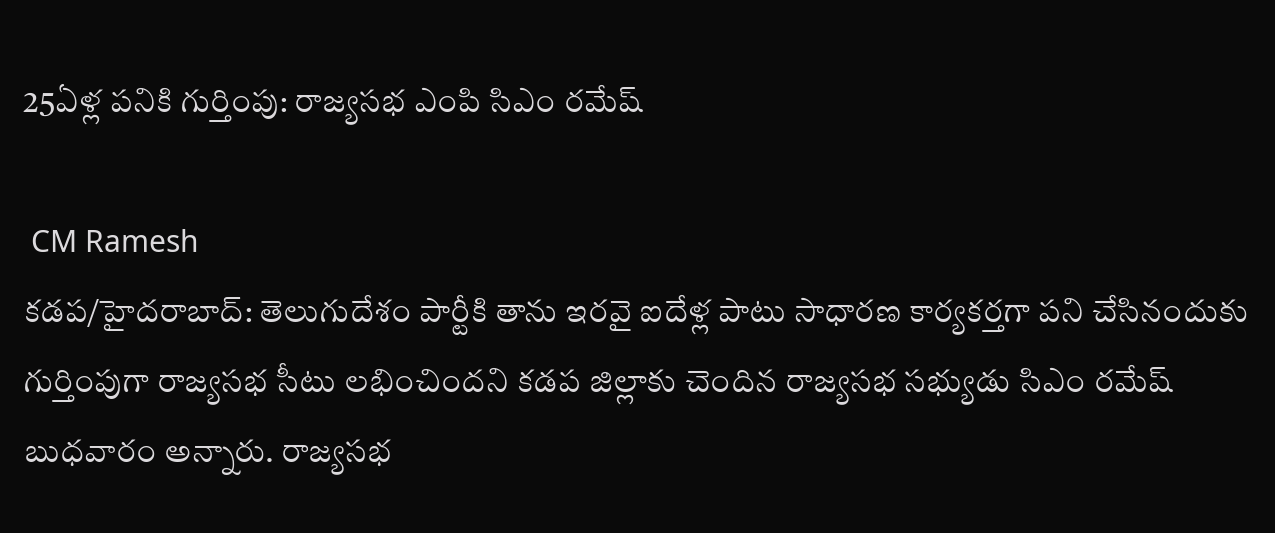25ఏళ్ల పనికి గుర్తింపు: రాజ్యసభ ఎంపి సిఎం రమేష్

 CM Ramesh
కడప/హైదరాబాద్: తెలుగుదేశం పార్టీకి తాను ఇరవై ఐదేళ్ల పాటు సాధారణ కార్యకర్తగా పని చేసినందుకు గుర్తింపుగా రాజ్యసభ సీటు లభించిందని కడప జిల్లాకు చెందిన రాజ్యసభ సభ్యుడు సిఎం రమేష్ బుధవారం అన్నారు. రాజ్యసభ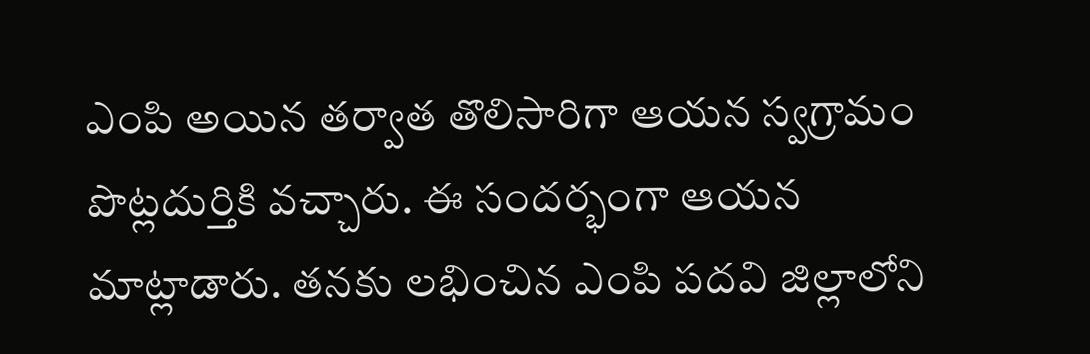ఎంపి అయిన తర్వాత తొలిసారిగా ఆయన స్వగ్రామం పొట్లదుర్తికి వచ్చారు. ఈ సందర్భంగా ఆయన మాట్లాడారు. తనకు లభించిన ఎంపి పదవి జిల్లాలోని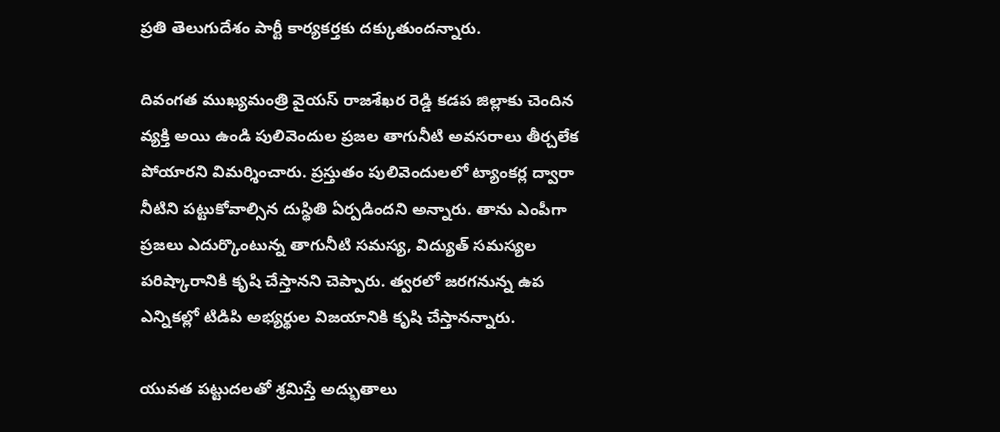ప్రతి తెలుగుదేశం పార్టీ కార్యకర్తకు దక్కుతుందన్నారు.

దివంగత ముఖ్యమంత్రి వైయస్ రాజశేఖర రెడ్డి కడప జిల్లాకు చెందిన వ్యక్తి అయి ఉండి పులివెందుల ప్రజల తాగునీటి అవసరాలు తీర్చలేక పోయారని విమర్శించారు. ప్రస్తుతం పులివెందులలో ట్యాంకర్ల ద్వారా నీటిని పట్టుకోవాల్సిన దుస్థితి ఏర్పడిందని అన్నారు. తాను ఎంపీగా ప్రజలు ఎదుర్కొంటున్న తాగునీటి సమస్య, విద్యుత్ సమస్యల పరిష్కారానికి కృషి చేస్తానని చెప్పారు. త్వరలో జరగనున్న ఉప ఎన్నికల్లో టిడిపి అభ్యర్థుల విజయానికి కృషి చేస్తానన్నారు.

యువత పట్టుదలతో శ్రమిస్తే అద్భుతాలు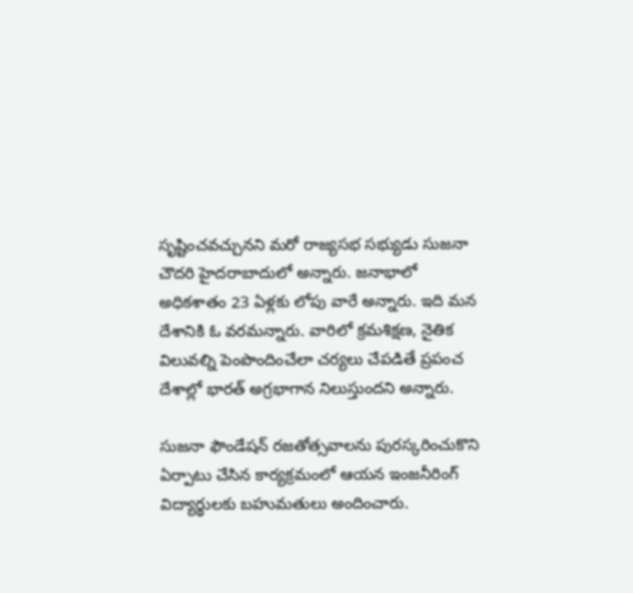సృష్టించవచ్చునని మరో రాజ్యసభ సభ్యుడు సుజనా చౌదరి హైదరాబాదులో అన్నారు. జనాభాలో అధికశాతం 23 ఏళ్లకు లోపు వారే అన్నారు. ఇది మన దేశానికి ఓ వరమన్నారు. వారిలో క్రమశిక్షణ, నైతిక విలువల్ని పెంపొందించేలా చర్యలు చేపడితే ప్రపంచ దేశాల్లో భారత్ అగ్రభాగాన నిలుస్తుందని అన్నారు.

సుజనా ఫౌండేషన్ రజతోత్సవాలను పురస్కరించుకొని ఏర్పాటు చేసిన కార్యక్రమంలో ఆయన ఇంజనీరింగ్ విద్యార్థులకు బహుమతులు అందించారు.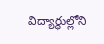విద్యార్థుల్లోని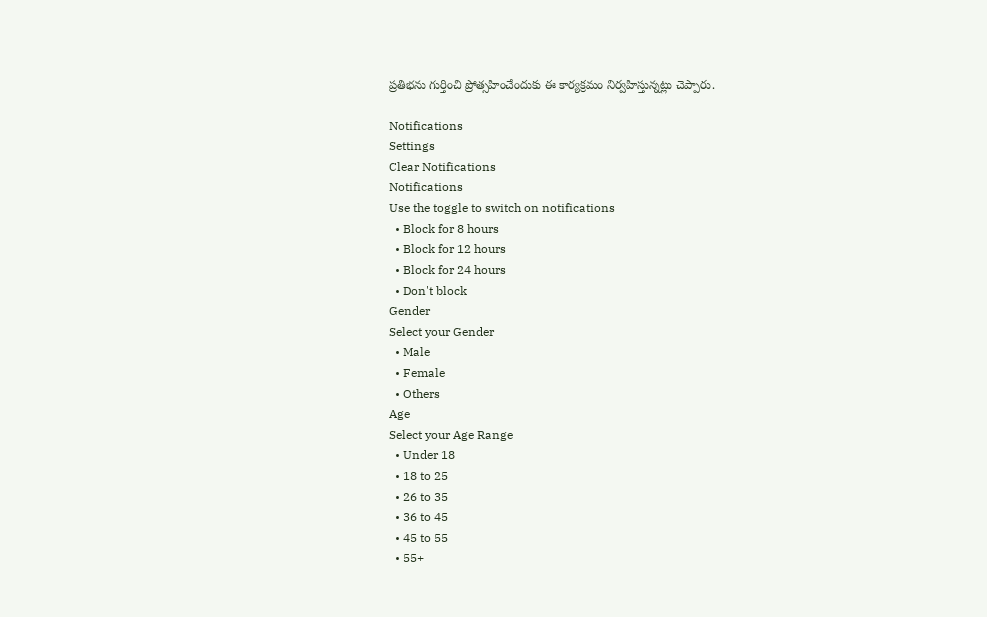ప్రతిభను గుర్తించి ప్రోత్సహించేందుకు ఈ కార్యక్రమం నిర్వహిస్తున్నట్లు చెప్పారు.

Notifications
Settings
Clear Notifications
Notifications
Use the toggle to switch on notifications
  • Block for 8 hours
  • Block for 12 hours
  • Block for 24 hours
  • Don't block
Gender
Select your Gender
  • Male
  • Female
  • Others
Age
Select your Age Range
  • Under 18
  • 18 to 25
  • 26 to 35
  • 36 to 45
  • 45 to 55
  • 55+